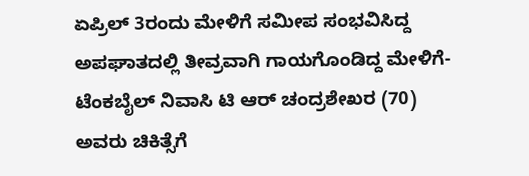ಏಪ್ರಿಲ್ 3ರಂದು ಮೇಳಿಗೆ ಸಮೀಪ ಸಂಭವಿಸಿದ್ದ ಅಪಘಾತದಲ್ಲಿ ತೀವ್ರವಾಗಿ ಗಾಯಗೊಂಡಿದ್ದ ಮೇಳಿಗೆ-ಟೆಂಕಬೈಲ್ ನಿವಾಸಿ ಟಿ ಆರ್ ಚಂದ್ರಶೇಖರ (70) ಅವರು ಚಿಕಿತ್ಸೆಗೆ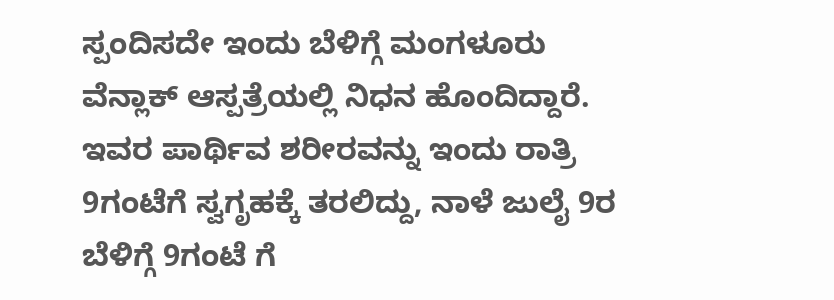ಸ್ಪಂದಿಸದೇ ಇಂದು ಬೆಳಿಗ್ಗೆ ಮಂಗಳೂರು ವೆನ್ಲಾಕ್ ಆಸ್ಪತ್ರೆಯಲ್ಲಿ ನಿಧನ ಹೊಂದಿದ್ದಾರೆ. ಇವರ ಪಾರ್ಥಿವ ಶರೀರವನ್ನು ಇಂದು ರಾತ್ರಿ 9ಗಂಟೆಗೆ ಸ್ವಗೃಹಕ್ಕೆ ತರಲಿದ್ದು, ನಾಳೆ ಜುಲೈ 9ರ ಬೆಳಿಗ್ಗೆ 9ಗಂಟೆ ಗೆ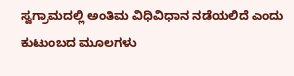ಸ್ವಗ್ರಾಮದಲ್ಲಿ ಅಂತಿಮ ವಿಧಿವಿಧಾನ ನಡೆಯಲಿದೆ ಎಂದು ಕುಟುಂಬದ ಮೂಲಗಳು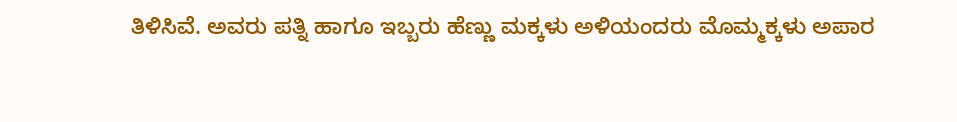ತಿಳಿಸಿವೆ. ಅವರು ಪತ್ನಿ ಹಾಗೂ ಇಬ್ಬರು ಹೆಣ್ಣು ಮಕ್ಕಳು ಅಳಿಯಂದರು ಮೊಮ್ಮಕ್ಕಳು ಅಪಾರ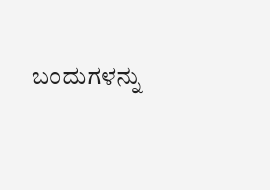ಬಂದುಗಳನ್ನು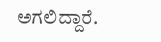ಅಗಲಿದ್ದಾರೆ.